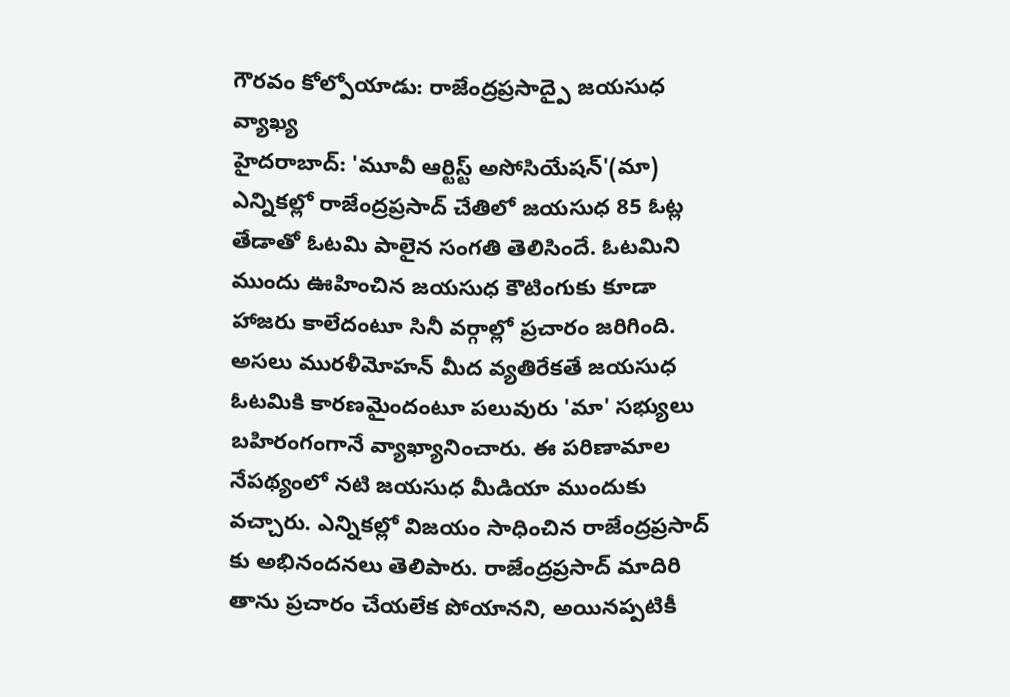గౌరవం కోల్పోయాడు: రాజేంద్రప్రసాద్పై జయసుధ వ్యాఖ్య
హైదరాబాద్: 'మూవీ ఆర్టిస్ట్ అసోసియేషన్'(మా) ఎన్నికల్లో రాజేంద్రప్రసాద్ చేతిలో జయసుధ 85 ఓట్ల తేడాతో ఓటమి పాలైన సంగతి తెలిసిందే. ఓటమిని ముందు ఊహించిన జయసుధ కౌటింగుకు కూడా హాజరు కాలేదంటూ సినీ వర్గాల్లో ప్రచారం జరిగింది. అసలు మురళీమోహన్ మీద వ్యతిరేకతే జయసుధ ఓటమికి కారణమైందంటూ పలువురు 'మా' సభ్యులు బహిరంగంగానే వ్యాఖ్యానించారు. ఈ పరిణామాల నేపథ్యంలో నటి జయసుధ మీడియా ముందుకు వచ్చారు. ఎన్నికల్లో విజయం సాధించిన రాజేంద్రప్రసాద్ కు అభినందనలు తెలిపారు. రాజేంద్రప్రసాద్ మాదిరి తాను ప్రచారం చేయలేక పోయానని, అయినప్పటికీ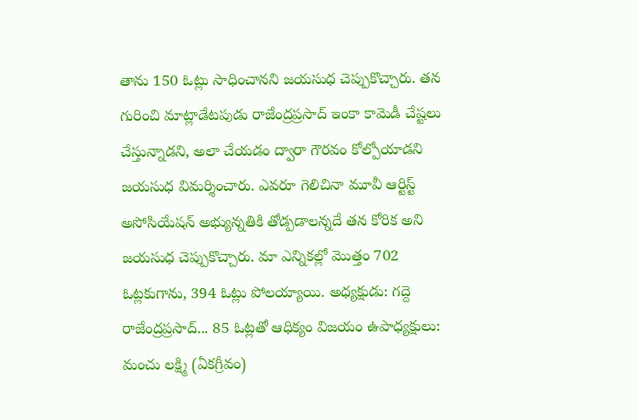తాను 150 ఓట్లు సాధించానని జయసుధ చెప్పుకొచ్చారు. తన గురించి మాట్లాడేటపుడు రాజేంద్రప్రసాద్ ఇంకా కామెడీ చేష్టలు చేస్తున్నాడని, అలా చేయడం ద్వారా గౌరవం కోల్పోయాడని జయసుధ విమర్శించారు. ఎవరూ గెలిచినా మూవీ ఆర్టిస్ట్ అసోసియేషన్ అభ్యున్నతికి తోడ్పడాలన్నదే తన కోరిక అని జయసుధ చెప్పుకొచ్చారు. మా ఎన్నికల్లో మొత్తం 702 ఓట్లకుగాను, 394 ఓట్లు పోలయ్యాయి. అధ్యక్షుడు: గద్దె రాజేంద్రప్రసాద్... 85 ఓట్లతో ఆధిక్యం విజయం ఉపాధ్యక్షులు: మంచు లక్ష్మి (ఏకగ్రీవం)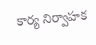కార్య నిర్వాహక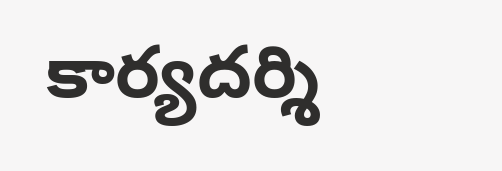కార్యదర్శి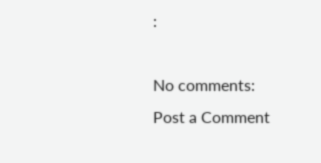:

No comments:
Post a Comment